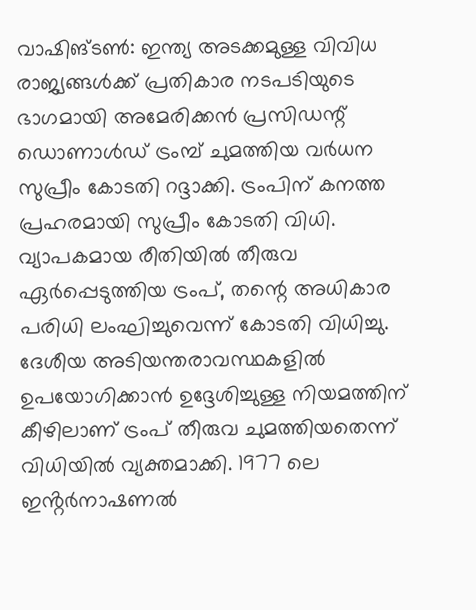വാഷിങ്ടൺ: ഇന്ത്യ അടക്കമുള്ള വിവിധ രാജ്യങ്ങൾക്ക് പ്രതികാര നടപടിയുടെ ഭാഗമായി അമേരിക്കൻ പ്രസിഡന്റ് ഡൊണാൾഡ് ട്രംമ്പ് ചുമത്തിയ വർധന സുപ്രീം കോടതി റദ്ദാക്കി. ട്രംപിന് കനത്ത പ്രഹരമായി സുപ്രീം കോടതി വിധി.
വ്യാപകമായ രീതിയിൽ തീരുവ ഏർപ്പെടുത്തിയ ട്രംപ്, തന്റെ അധികാര പരിധി ലംഘിച്ചുവെന്ന് കോടതി വിധിച്ചു. ദേശീയ അടിയന്തരാവസ്ഥകളിൽ ഉപയോഗിക്കാൻ ഉദ്ദേശിച്ചുള്ള നിയമത്തിന് കീഴിലാണ് ട്രംപ് തീരുവ ചുമത്തിയതെന്ന് വിധിയിൽ വ്യക്തമാക്കി. 1977 ലെ ഇൻ്റർനാഷണൽ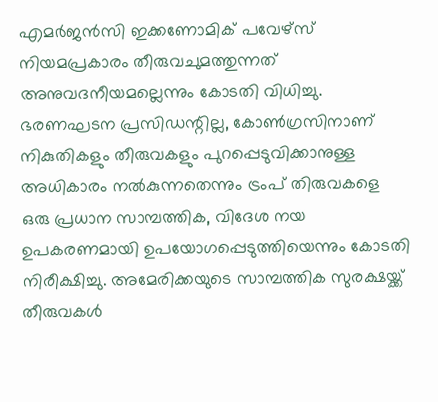എമർജൻസി ഇക്കണോമിക് പവേഴ്സ് നിയമപ്രകാരം തീരുവചുമത്തുന്നത് അനുവദനീയമല്ലെന്നും കോടതി വിധിച്ചു.
ഭരണഘടന പ്രസിഡന്റില്ല, കോൺഗ്രസിനാണ് നികുതികളും തീരുവകളും പുറപ്പെടുവിക്കാനുള്ള അധികാരം നൽകുന്നതെന്നും ട്രംപ് തിരുവകളെ ഒരു പ്രധാന സാമ്പത്തിക, വിദേശ നയ ഉപകരണമായി ഉപയോഗപ്പെടുത്തിയെന്നും കോടതി നിരീക്ഷിച്ചു. അമേരിക്കയുടെ സാമ്പത്തിക സുരക്ഷയ്ക്ക് തീരുവകൾ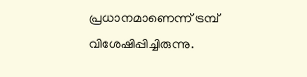പ്രധാനമാണെന്ന് ട്രമ്പ് വിശേഷിപ്പിച്ചിരുന്നു.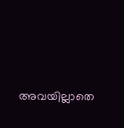അവയില്ലാതെ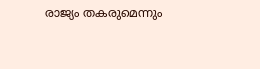രാജ്യം തകരുമെന്നും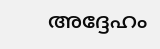അദ്ദേഹം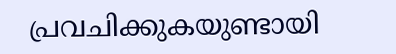പ്രവചിക്കുകയുണ്ടായി